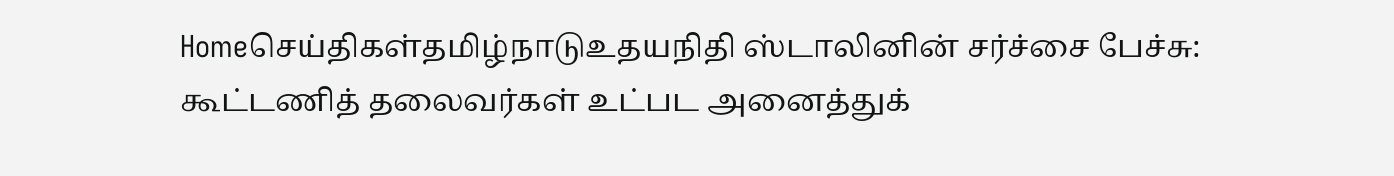Homeசெய்திகள்தமிழ்நாடுஉதயநிதி ஸ்டாலினின் சர்ச்சை பேச்சு: கூட்டணித் தலைவர்கள் உட்பட அனைத்துக்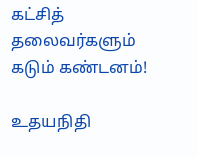கட்சித் தலைவர்களும் கடும் கண்டனம்!

உதயநிதி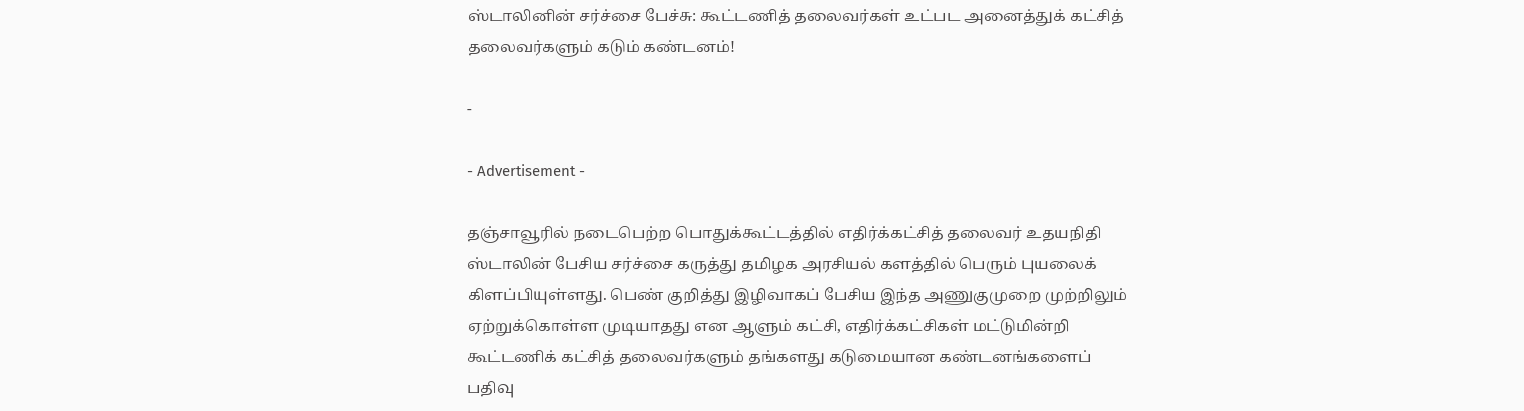ஸ்டாலினின் சர்ச்சை பேச்சு: கூட்டணித் தலைவர்கள் உட்பட அனைத்துக் கட்சித் தலைவர்களும் கடும் கண்டனம்!

-

- Advertisement -

தஞ்சாவூரில் நடைபெற்ற பொதுக்கூட்டத்தில் எதிர்க்கட்சித் தலைவர் உதயநிதி ஸ்டாலின் பேசிய சர்ச்சை கருத்து தமிழக அரசியல் களத்தில் பெரும் புயலைக் கிளப்பியுள்ளது. பெண் குறித்து இழிவாகப் பேசிய இந்த அணுகுமுறை முற்றிலும் ஏற்றுக்கொள்ள முடியாதது என ஆளும் கட்சி, எதிர்க்கட்சிகள் மட்டுமின்றி கூட்டணிக் கட்சித் தலைவர்களும் தங்களது கடுமையான கண்டனங்களைப் பதிவு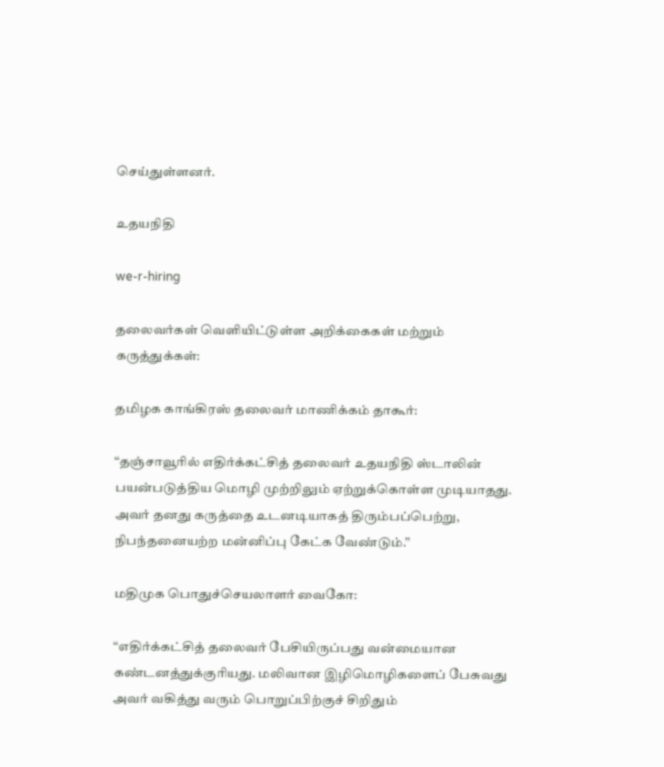செய்துள்ளனர்.

உதயநிதி

we-r-hiring

தலைவர்கள் வெளியிட்டுள்ள அறிக்கைகள் மற்றும் கருத்துக்கள்:

தமிழக காங்கிரஸ் தலைவர் மாணிக்கம் தாகூர்:

“தஞ்சாவூரில் எதிர்க்கட்சித் தலைவர் உதயநிதி ஸ்டாலின் பயன்படுத்திய மொழி முற்றிலும் ஏற்றுக்கொள்ள முடியாதது. அவர் தனது கருத்தை உடனடியாகத் திரும்பப்பெற்று, நிபந்தனையற்ற மன்னிப்பு கேட்க வேண்டும்.”

மதிமுக பொதுச்செயலாளர் வைகோ:

“எதிர்க்கட்சித் தலைவர் பேசியிருப்பது வன்மையான கண்டனத்துக்குரியது. மலிவான இழிமொழிகளைப் பேசுவது அவர் வகித்து வரும் பொறுப்பிற்குச் சிறிதும்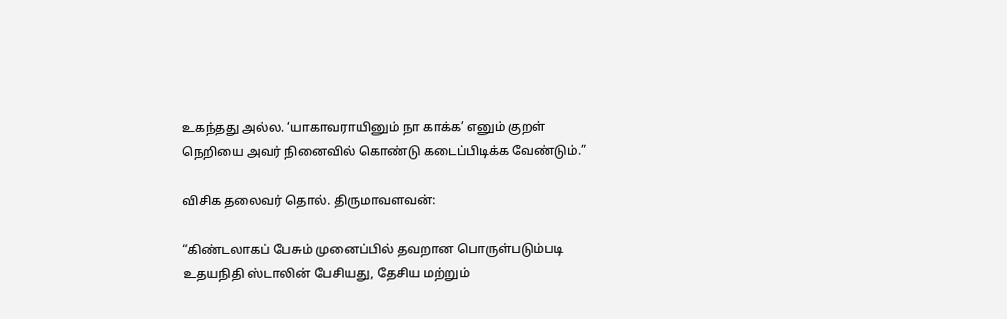உகந்தது அல்ல. ‘யாகாவராயினும் நா காக்க’ எனும் குறள் நெறியை அவர் நினைவில் கொண்டு கடைப்பிடிக்க வேண்டும்.”

விசிக தலைவர் தொல். திருமாவளவன்:

“கிண்டலாகப் பேசும் முனைப்பில் தவறான பொருள்படும்படி உதயநிதி ஸ்டாலின் பேசியது, தேசிய மற்றும்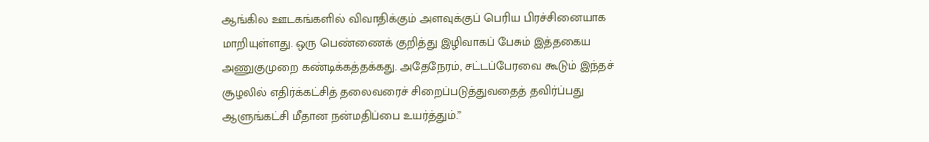ஆங்கில ஊடகங்களில் விவாதிக்கும் அளவுக்குப் பெரிய பிரச்சினையாக மாறியுள்ளது. ஒரு பெண்ணைக் குறித்து இழிவாகப் பேசும் இத்தகைய அணுகுமுறை கண்டிக்கத்தக்கது. அதேநேரம், சட்டப்பேரவை கூடும் இந்தச் சூழலில் எதிர்க்கட்சித் தலைவரைச் சிறைப்படுத்துவதைத் தவிர்ப்பது ஆளுங்கட்சி மீதான நன்மதிப்பை உயர்த்தும்.”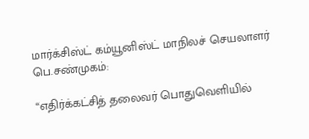மார்க்சிஸ்ட் கம்யூனிஸ்ட் மாநிலச் செயலாளர் பெ.சண்முகம்:

“எதிர்க்கட்சித் தலைவர் பொதுவெளியில்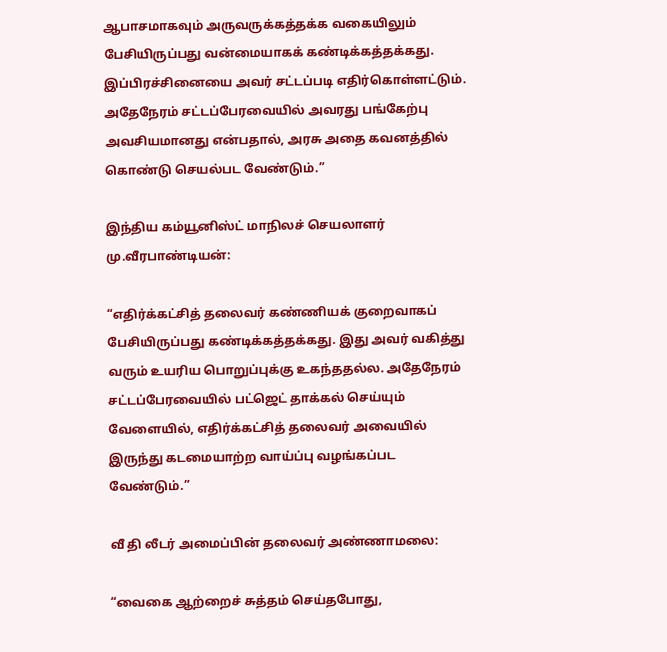ஆபாசமாகவும் அருவருக்கத்தக்க வகையிலும் பேசியிருப்பது வன்மையாகக் கண்டிக்கத்தக்கது. இப்பிரச்சினையை அவர் சட்டப்படி எதிர்கொள்ளட்டும். அதேநேரம் சட்டப்பேரவையில் அவரது பங்கேற்பு அவசியமானது என்பதால், அரசு அதை கவனத்தில் கொண்டு செயல்பட வேண்டும்.”

இந்திய கம்யூனிஸ்ட் மாநிலச் செயலாளர் மு.வீரபாண்டியன்:

“எதிர்க்கட்சித் தலைவர் கண்ணியக் குறைவாகப் பேசியிருப்பது கண்டிக்கத்தக்கது. இது அவர் வகித்து வரும் உயரிய பொறுப்புக்கு உகந்ததல்ல. அதேநேரம் சட்டப்பேரவையில் பட்ஜெட் தாக்கல் செய்யும் வேளையில், எதிர்க்கட்சித் தலைவர் அவையில் இருந்து கடமையாற்ற வாய்ப்பு வழங்கப்பட வேண்டும்.”

வீ தி லீடர் அமைப்பின் தலைவர் அண்ணாமலை:

“வைகை ஆற்றைச் சுத்தம் செய்தபோது,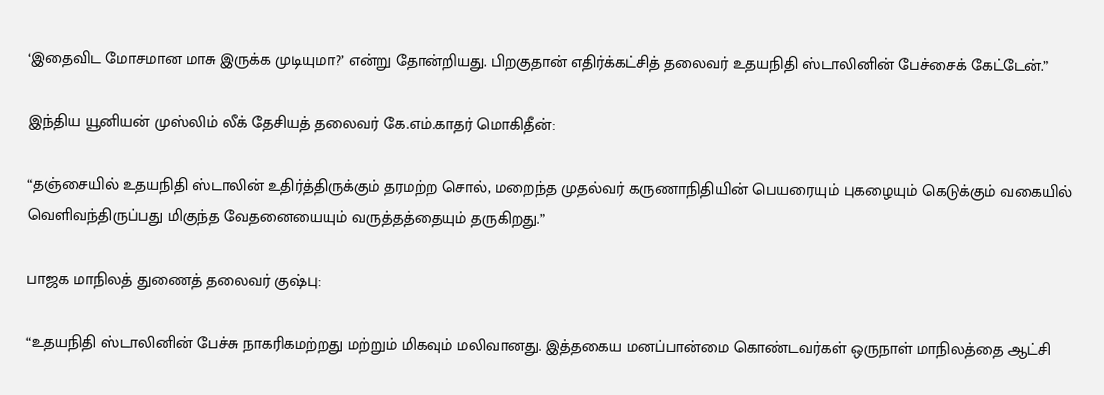‘இதைவிட மோசமான மாசு இருக்க முடியுமா?’ என்று தோன்றியது. பிறகுதான் எதிர்க்கட்சித் தலைவர் உதயநிதி ஸ்டாலினின் பேச்சைக் கேட்டேன்.”

இந்திய யூனியன் முஸ்லிம் லீக் தேசியத் தலைவர் கே.எம்.காதர் மொகிதீன்:

“தஞ்சையில் உதயநிதி ஸ்டாலின் உதிர்த்திருக்கும் தரமற்ற சொல், மறைந்த முதல்வர் கருணாநிதியின் பெயரையும் புகழையும் கெடுக்கும் வகையில் வெளிவந்திருப்பது மிகுந்த வேதனையையும் வருத்தத்தையும் தருகிறது.”

பாஜக மாநிலத் துணைத் தலைவர் குஷ்பு:

“உதயநிதி ஸ்டாலினின் பேச்சு நாகரிகமற்றது மற்றும் மிகவும் மலிவானது. இத்தகைய மனப்பான்மை கொண்டவர்கள் ஒருநாள் மாநிலத்தை ஆட்சி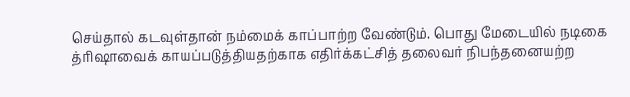செய்தால் கடவுள்தான் நம்மைக் காப்பாற்ற வேண்டும். பொது மேடையில் நடிகை த்ரிஷாவைக் காயப்படுத்தியதற்காக எதிர்க்கட்சித் தலைவர் நிபந்தனையற்ற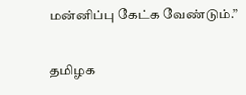மன்னிப்பு கேட்க வேண்டும்.”

தமிழக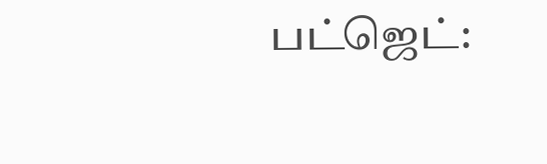பட்ஜெட்: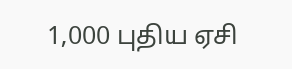1,000 புதிய ஏசி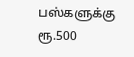பஸ்களுக்கு ரூ.500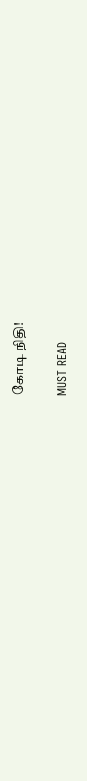கோடி நிதி!

MUST READ